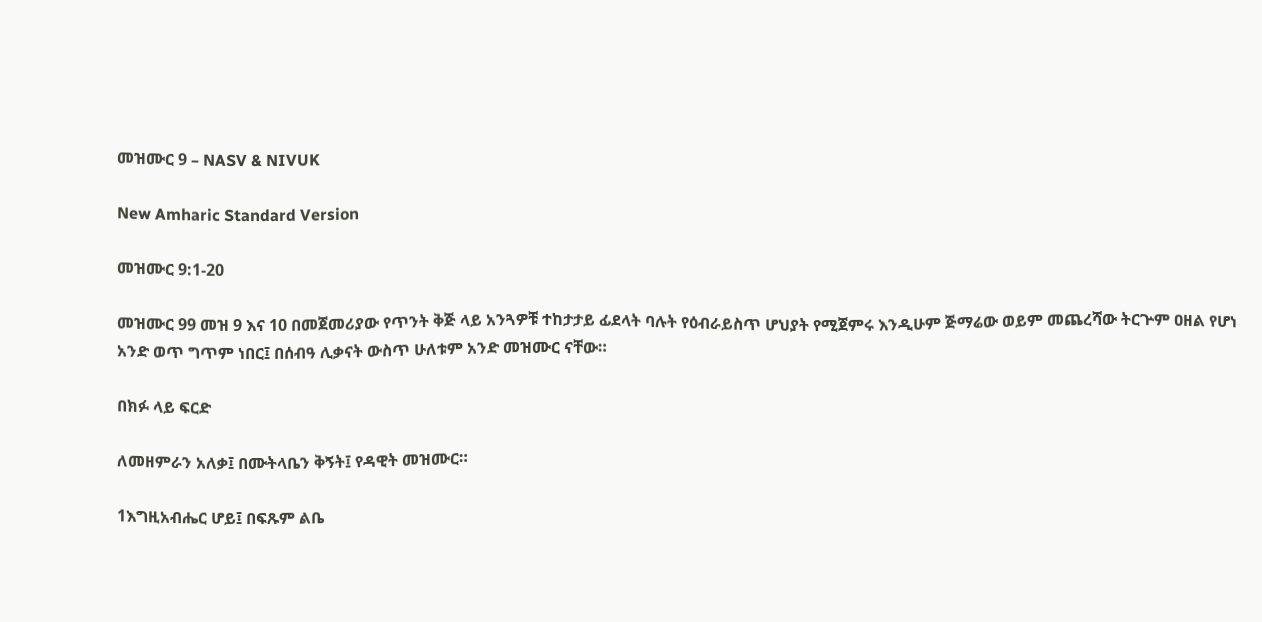መዝሙር 9 – NASV & NIVUK

New Amharic Standard Version

መዝሙር 9:1-20

መዝሙር 99 መዝ 9 እና 10 በመጀመሪያው የጥንት ቅጅ ላይ አንጓዎቹ ተከታታይ ፊደላት ባሉት የዕብራይስጥ ሆህያት የሚጀምሩ እንዲሁም ጅማሬው ወይም መጨረሻው ትርጕም ዐዘል የሆነ አንድ ወጥ ግጥም ነበር፤ በሰብዓ ሊቃናት ውስጥ ሁለቱም አንድ መዝሙር ናቸው።

በክፉ ላይ ፍርድ

ለመዘምራን አለቃ፤ በሙትላቤን ቅኝት፤ የዳዊት መዝሙር።

1እግዚአብሔር ሆይ፤ በፍጹም ልቤ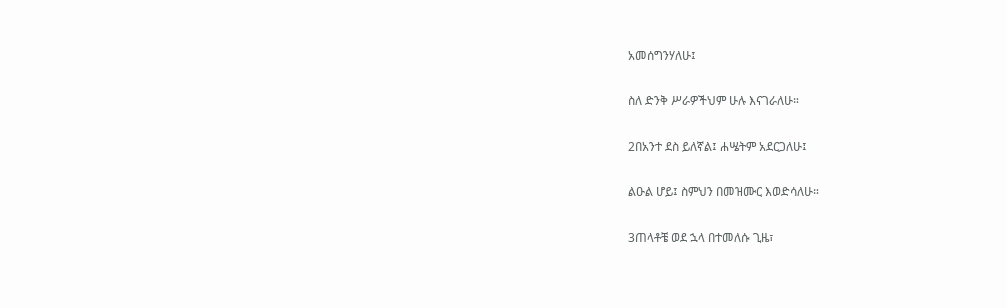አመሰግንሃለሁ፤

ስለ ድንቅ ሥራዎችህም ሁሉ እናገራለሁ።

2በአንተ ደስ ይለኛል፤ ሐሤትም አደርጋለሁ፤

ልዑል ሆይ፤ ስምህን በመዝሙር እወድሳለሁ።

3ጠላቶቼ ወደ ኋላ በተመለሱ ጊዜ፣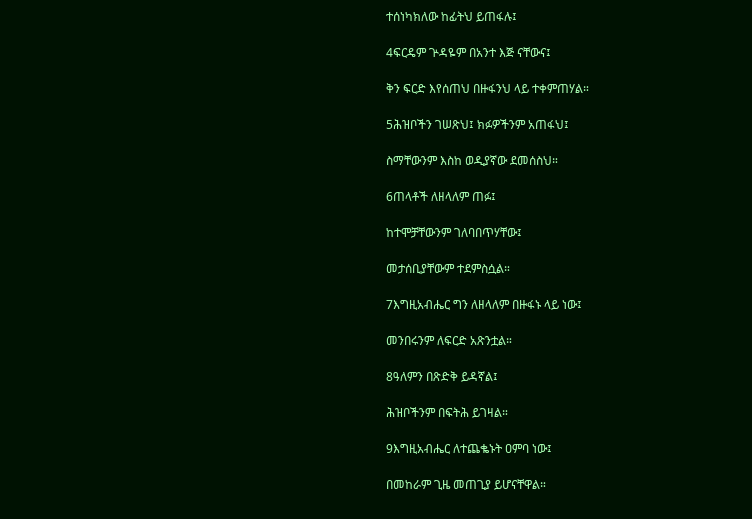ተሰነካክለው ከፊትህ ይጠፋሉ፤

4ፍርዴም ጕዳዬም በአንተ እጅ ናቸውና፤

ቅን ፍርድ እየሰጠህ በዙፋንህ ላይ ተቀምጠሃል።

5ሕዝቦችን ገሠጽህ፤ ክፉዎችንም አጠፋህ፤

ስማቸውንም እስከ ወዲያኛው ደመሰስህ።

6ጠላቶች ለዘላለም ጠፉ፤

ከተሞቻቸውንም ገለባበጥሃቸው፤

መታሰቢያቸውም ተደምስሷል።

7እግዚአብሔር ግን ለዘላለም በዙፋኑ ላይ ነው፤

መንበሩንም ለፍርድ አጽንቷል።

8ዓለምን በጽድቅ ይዳኛል፤

ሕዝቦችንም በፍትሕ ይገዛል።

9እግዚአብሔር ለተጨቈኑት ዐምባ ነው፤

በመከራም ጊዜ መጠጊያ ይሆናቸዋል።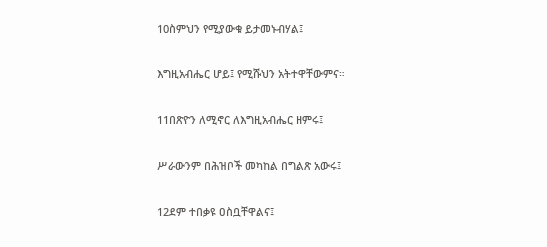10ስምህን የሚያውቁ ይታመኑብሃል፤

እግዚአብሔር ሆይ፤ የሚሹህን አትተዋቸውምና።

11በጽዮን ለሚኖር ለእግዚአብሔር ዘምሩ፤

ሥራውንም በሕዝቦች መካከል በግልጽ አውሩ፤

12ደም ተበቃዩ ዐስቧቸዋልና፤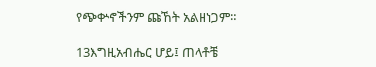የጭቍኖችንም ጩኸት አልዘነጋም።

13እግዚአብሔር ሆይ፤ ጠላቶቼ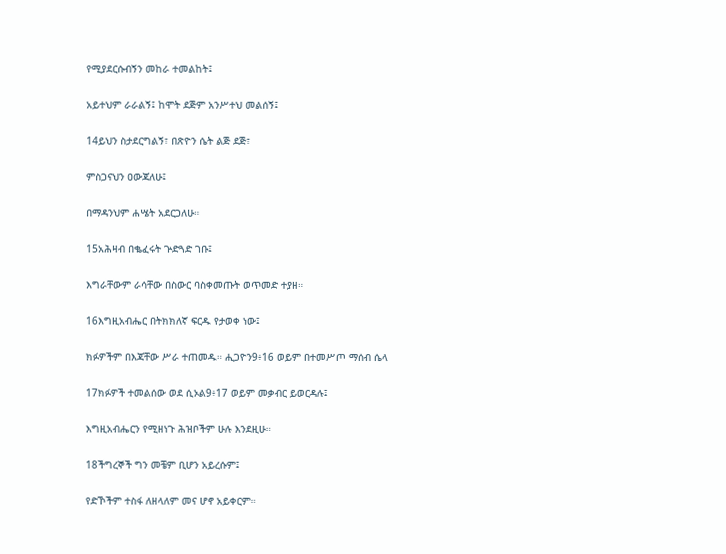የሚያደርሱብኝን መከራ ተመልከት፤

አይተህም ራራልኝ፤ ከሞት ደጅም አንሥተህ መልሰኝ፤

14ይህን ስታደርግልኝ፣ በጽዮን ሴት ልጅ ደጅ፣

ምስጋናህን ዐውጃለሁ፤

በማዳንህም ሐሤት አደርጋለሁ።

15አሕዛብ በቈፈሩት ጕድጓድ ገቡ፤

እግራቸውም ራሳቸው በስውር ባስቀመጡት ወጥመድ ተያዘ።

16እግዚአብሔር በትክክለኛ ፍርዱ የታወቀ ነው፤

ክፉዎችም በእጃቸው ሥራ ተጠመዱ። ሒጋዮን9፥16 ወይም በተመሥጦ ማሰብ ሴላ

17ክፉዎች ተመልሰው ወደ ሲኦል9፥17 ወይም መቃብር ይወርዳሉ፤

እግዚአብሔርን የሚዘነጉ ሕዝቦችም ሁሉ እንደዚሁ።

18ችግረኞች ግን መቼም ቢሆን አይረሱም፤

የድኾችም ተስፋ ለዘላለም መና ሆኖ አይቀርም።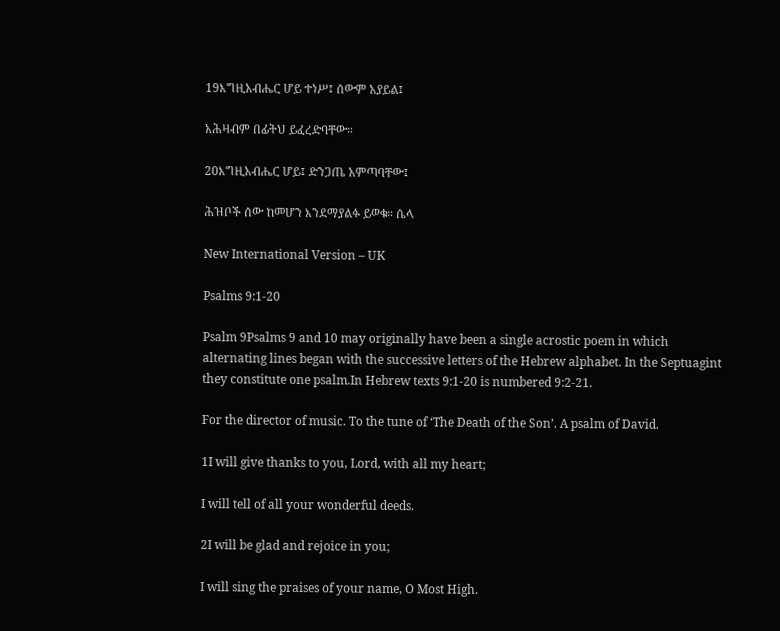19እግዚአብሔር ሆይ ተነሥ፤ ሰውም አያይል፤

አሕዛብም በፊትህ ይፈረድባቸው።

20እግዚአብሔር ሆይ፤ ድንጋጤ አምጣባቸው፤

ሕዝቦች ሰው ከመሆን እንደማያልፉ ይወቁ። ሴላ

New International Version – UK

Psalms 9:1-20

Psalm 9Psalms 9 and 10 may originally have been a single acrostic poem in which alternating lines began with the successive letters of the Hebrew alphabet. In the Septuagint they constitute one psalm.In Hebrew texts 9:1-20 is numbered 9:2-21.

For the director of music. To the tune of ‘The Death of the Son’. A psalm of David.

1I will give thanks to you, Lord, with all my heart;

I will tell of all your wonderful deeds.

2I will be glad and rejoice in you;

I will sing the praises of your name, O Most High.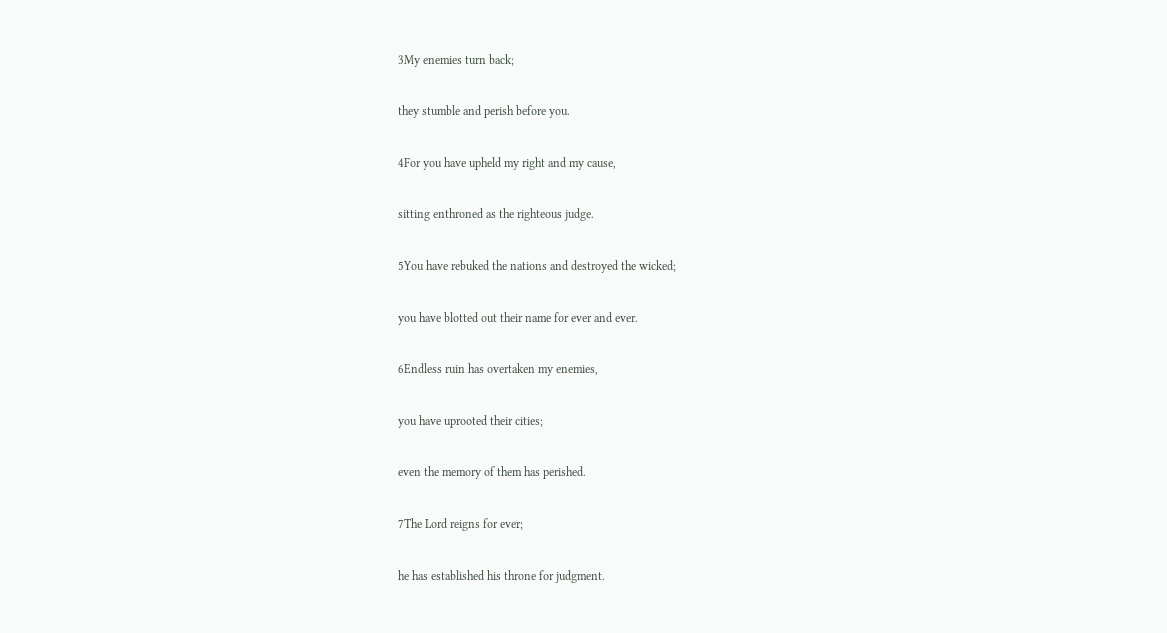3My enemies turn back;

they stumble and perish before you.

4For you have upheld my right and my cause,

sitting enthroned as the righteous judge.

5You have rebuked the nations and destroyed the wicked;

you have blotted out their name for ever and ever.

6Endless ruin has overtaken my enemies,

you have uprooted their cities;

even the memory of them has perished.

7The Lord reigns for ever;

he has established his throne for judgment.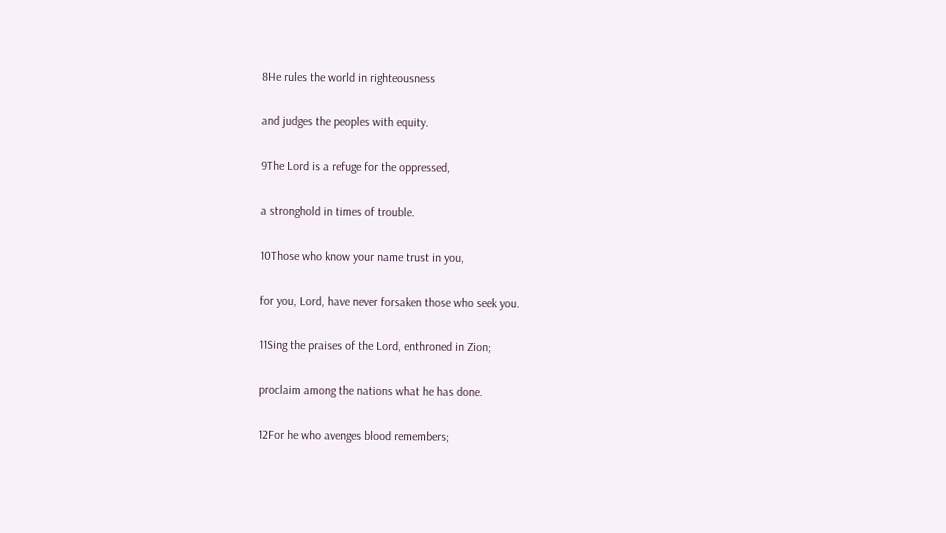8He rules the world in righteousness

and judges the peoples with equity.

9The Lord is a refuge for the oppressed,

a stronghold in times of trouble.

10Those who know your name trust in you,

for you, Lord, have never forsaken those who seek you.

11Sing the praises of the Lord, enthroned in Zion;

proclaim among the nations what he has done.

12For he who avenges blood remembers;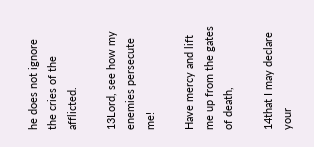he does not ignore the cries of the afflicted.

13Lord, see how my enemies persecute me!

Have mercy and lift me up from the gates of death,

14that I may declare your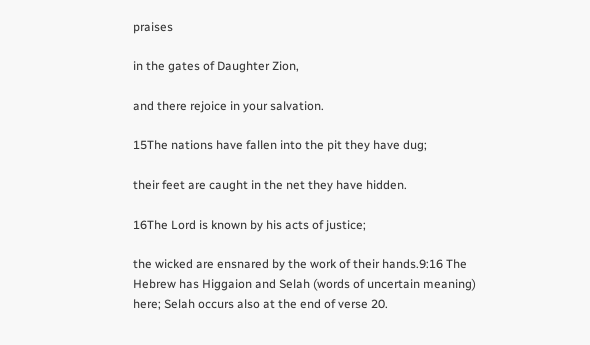praises

in the gates of Daughter Zion,

and there rejoice in your salvation.

15The nations have fallen into the pit they have dug;

their feet are caught in the net they have hidden.

16The Lord is known by his acts of justice;

the wicked are ensnared by the work of their hands.9:16 The Hebrew has Higgaion and Selah (words of uncertain meaning) here; Selah occurs also at the end of verse 20.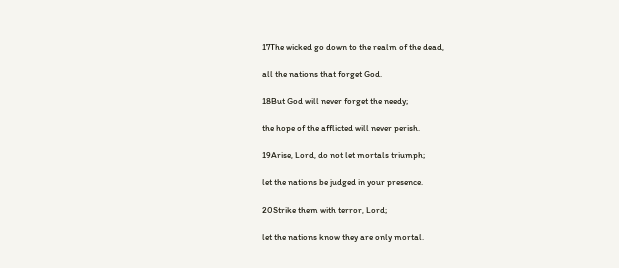17The wicked go down to the realm of the dead,

all the nations that forget God.

18But God will never forget the needy;

the hope of the afflicted will never perish.

19Arise, Lord, do not let mortals triumph;

let the nations be judged in your presence.

20Strike them with terror, Lord;

let the nations know they are only mortal.